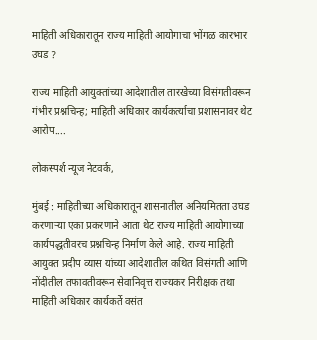माहिती अधिकारातून राज्य माहिती आयोगाचा भोंगळ कारभार उघड ?

राज्य माहिती आयुक्तांच्या आदेशातील तारखेच्या विसंगतीवरून गंभीर प्रश्नचिन्ह; माहिती अधिकार कार्यकर्त्याचा प्रशासनावर थेट आरोप....

लोकस्पर्श न्यूज नेटवर्क,

मुंबई : माहितीच्या अधिकारातून शासनातील अनियमितता उघड करणाऱ्या एका प्रकरणाने आता थेट राज्य माहिती आयोगाच्या कार्यपद्धतीवरच प्रश्नचिन्ह निर्माण केले आहे. राज्य माहिती आयुक्त प्रदीप व्यास यांच्या आदेशातील कथित विसंगती आणि नोंदीतील तफावतीवरून सेवानिवृत्त राज्यकर निरीक्षक तथा माहिती अधिकार कार्यकर्ते वसंत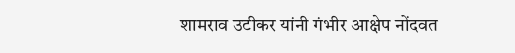शामराव उटीकर यांनी गंभीर आक्षेप नोंदवत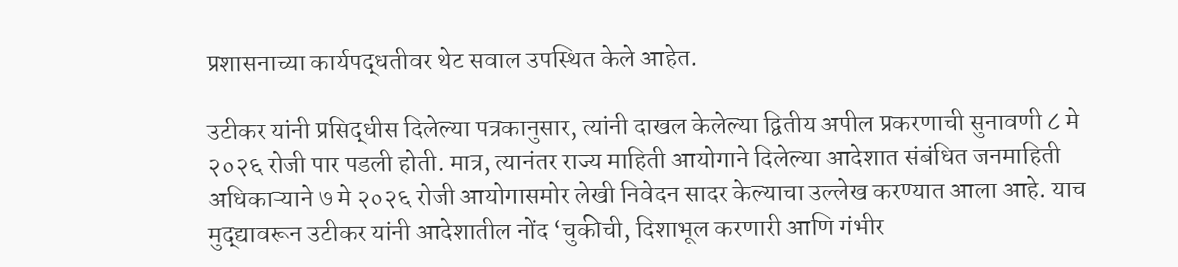प्रशासनाच्या कार्यपद्धतीवर थेट सवाल उपस्थित केले आहेत.

उटीकर यांनी प्रसिद्धीस दिलेल्या पत्रकानुसार, त्यांनी दाखल केलेल्या द्वितीय अपील प्रकरणाची सुनावणी ८ मे २०२६ रोजी पार पडली होती. मात्र, त्यानंतर राज्य माहिती आयोगाने दिलेल्या आदेशात संबंधित जनमाहिती अधिकाऱ्याने ७ मे २०२६ रोजी आयोगासमोर लेखी निवेदन सादर केल्याचा उल्लेख करण्यात आला आहे. याच मुद्द्यावरून उटीकर यांनी आदेशातील नोंद ‘चुकीची, दिशाभूल करणारी आणि गंभीर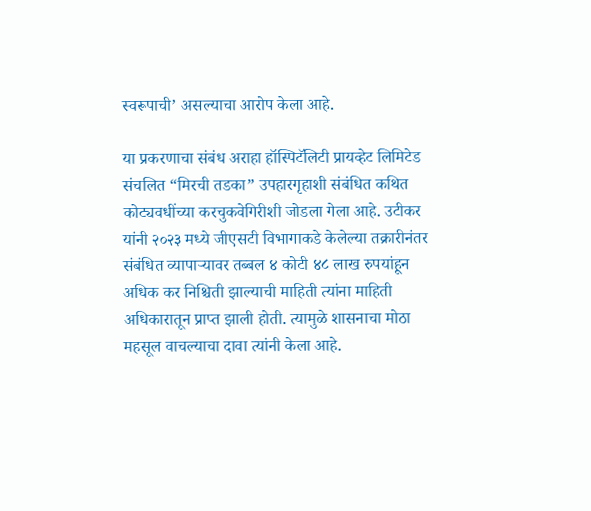स्वरूपाची’ असल्याचा आरोप केला आहे.

या प्रकरणाचा संबंध अराहा हॉस्पिटॅलिटी प्रायव्हेट लिमिटेड संचलित “मिरची तडका” उपहारगृहाशी संबंधित कथित कोट्यवधींच्या करचुकवेगिरीशी जोडला गेला आहे. उटीकर यांनी २०२३ मध्ये जीएसटी विभागाकडे केलेल्या तक्रारीनंतर संबंधित व्यापाऱ्यावर तब्बल ४ कोटी ४८ लाख रुपयांहून अधिक कर निश्चिती झाल्याची माहिती त्यांना माहिती अधिकारातून प्राप्त झाली होती. त्यामुळे शासनाचा मोठा महसूल वाचल्याचा दावा त्यांनी केला आहे.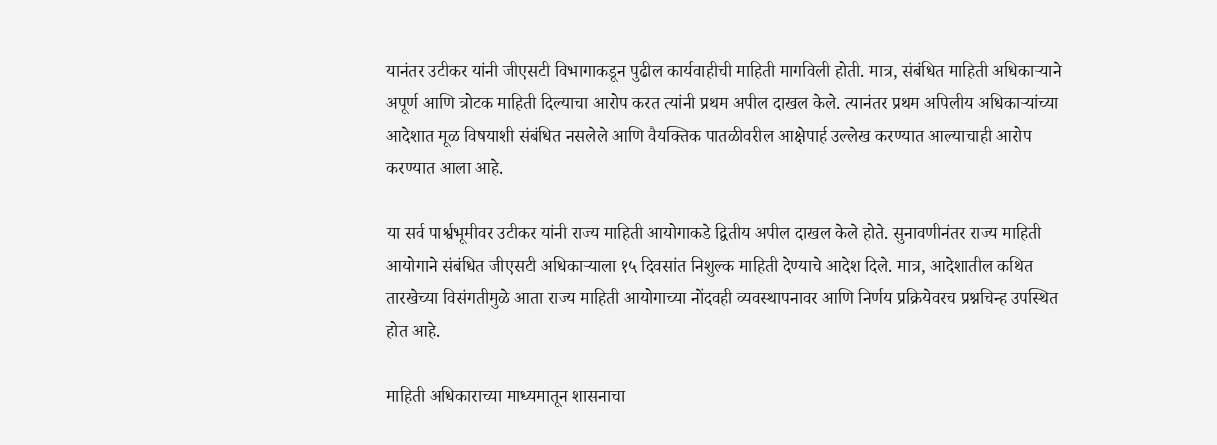यानंतर उटीकर यांनी जीएसटी विभागाकडून पुढील कार्यवाहीची माहिती मागविली होती. मात्र, संबंधित माहिती अधिकाऱ्याने अपूर्ण आणि त्रोटक माहिती दिल्याचा आरोप करत त्यांनी प्रथम अपील दाखल केले. त्यानंतर प्रथम अपिलीय अधिकाऱ्यांच्या आदेशात मूळ विषयाशी संबंधित नसलेले आणि वैयक्तिक पातळीवरील आक्षेपार्ह उल्लेख करण्यात आल्याचाही आरोप करण्यात आला आहे.

या सर्व पार्श्वभूमीवर उटीकर यांनी राज्य माहिती आयोगाकडे द्वितीय अपील दाखल केले होते. सुनावणीनंतर राज्य माहिती आयोगाने संबंधित जीएसटी अधिकाऱ्याला १५ दिवसांत निशुल्क माहिती देण्याचे आदेश दिले. मात्र, आदेशातील कथित तारखेच्या विसंगतीमुळे आता राज्य माहिती आयोगाच्या नोंदवही व्यवस्थापनावर आणि निर्णय प्रक्रियेवरच प्रश्नचिन्ह उपस्थित होत आहे.

माहिती अधिकाराच्या माध्यमातून शासनाचा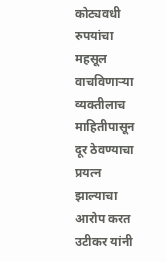कोट्यवधी रुपयांचा महसूल वाचविणाऱ्या व्यक्तीलाच माहितीपासून दूर ठेवण्याचा प्रयत्न झाल्याचा आरोप करत उटीकर यांनी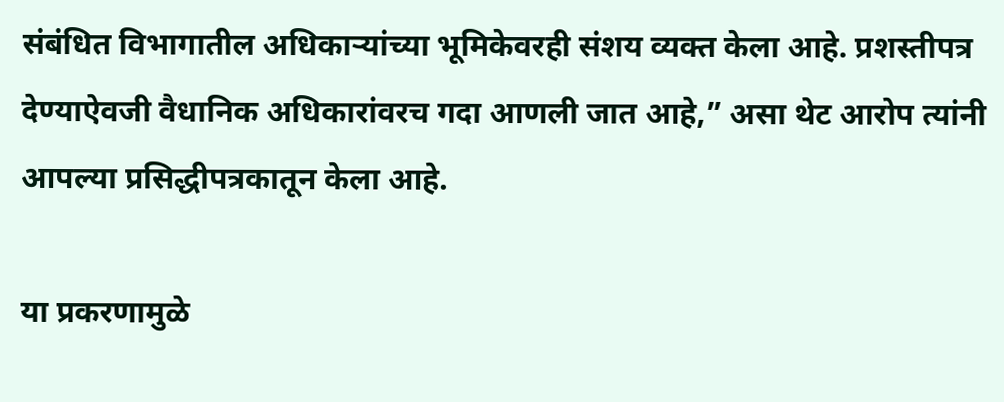संबंधित विभागातील अधिकाऱ्यांच्या भूमिकेवरही संशय व्यक्त केला आहे. प्रशस्तीपत्र देण्याऐवजी वैधानिक अधिकारांवरच गदा आणली जात आहे,” असा थेट आरोप त्यांनी आपल्या प्रसिद्धीपत्रकातून केला आहे.

या प्रकरणामुळे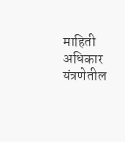माहिती अधिकार यंत्रणेतील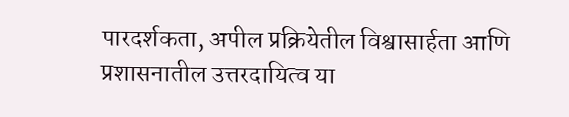पारदर्शकता, अपील प्रक्रियेतील विश्वासार्हता आणि प्रशासनातील उत्तरदायित्व या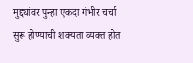मुद्द्यांवर पुन्हा एकदा गंभीर चर्चा सुरू होण्याची शक्यता व्यक्त होत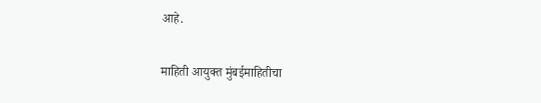आहे.

माहिती आयुक्त मुंबईमाहितीचा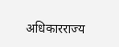अधिकारराज्य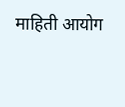माहिती आयोग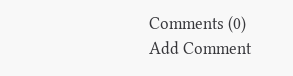Comments (0)
Add Comment